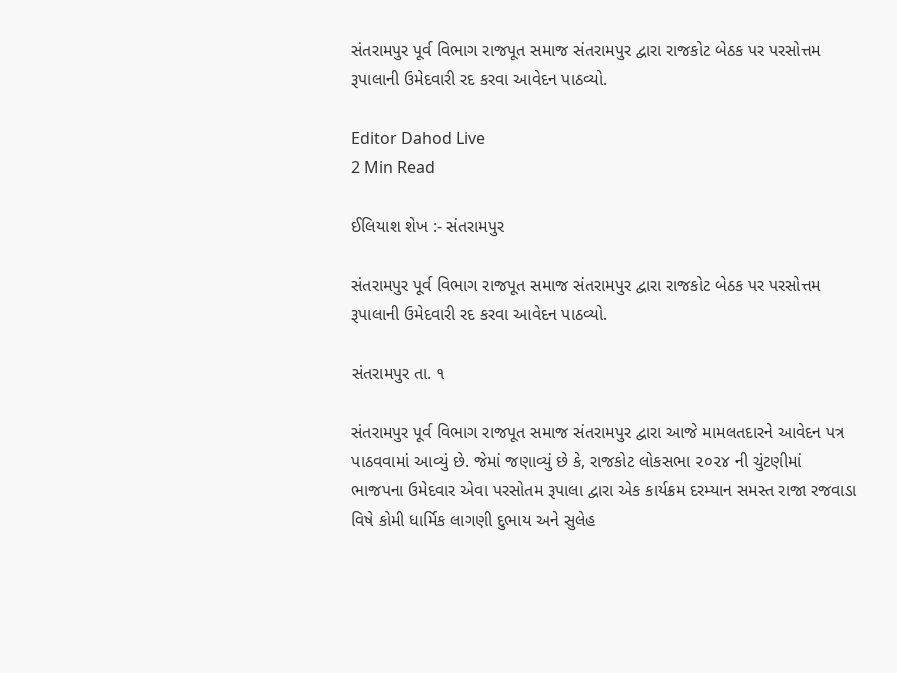સંતરામપુર પૂર્વ વિભાગ રાજપૂત સમાજ સંતરામપુર દ્વારા રાજકોટ બેઠક પર પરસોત્તમ રૂપાલાની ઉમેદવારી રદ કરવા આવેદન પાઠવ્યો.

Editor Dahod Live
2 Min Read

ઈલિયાશ શેખ :- સંતરામપુર

સંતરામપુર પૂર્વ વિભાગ રાજપૂત સમાજ સંતરામપુર દ્વારા રાજકોટ બેઠક પર પરસોત્તમ રૂપાલાની ઉમેદવારી રદ કરવા આવેદન પાઠવ્યો.

સંતરામપુર તા. ૧

સંતરામપુર પૂર્વ વિભાગ રાજપૂત સમાજ સંતરામપુર દ્વારા આજે મામલતદારને આવેદન પત્ર પાઠવવામાં આવ્યું છે. જેમાં જણાવ્યું છે કે, રાજકોટ લોકસભા ૨૦૨૪ ની ચુંટણીમાં ભાજપના ઉમેદવાર એવા પરસોતમ રૂપાલા દ્વારા એક કાર્યક્રમ દરમ્યાન સમસ્ત રાજા રજવાડા વિષે કોમી ધાર્મિક લાગણી દુભાય અને સુલેહ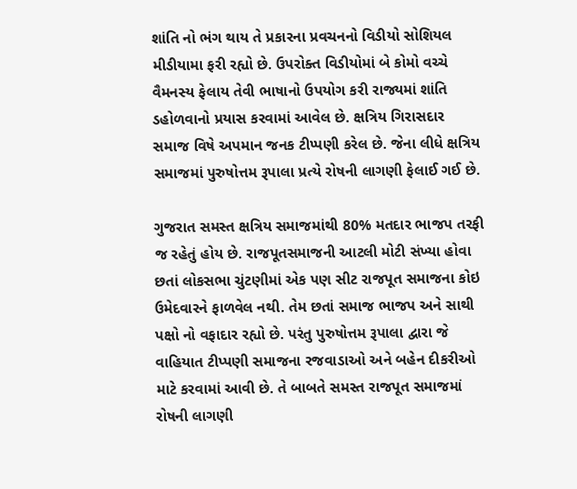શાંતિ નો ભંગ થાય તે પ્રકારના પ્રવચનનો વિડીયો સોશિયલ મીડીયામા ફરી રહ્યો છે. ઉપરોક્ત વિડીયોમાં બે કોમો વચ્ચે વૈમનસ્ય ફેલાય તેવી ભાષાનો ઉપયોગ કરી રાજ્યમાં શાંતિ ડહોળવાનો પ્રયાસ કરવામાં આવેલ છે. ક્ષત્રિય ગિરાસદાર સમાજ વિષે અપમાન જનક ટીપ્પણી કરેલ છે. જેના લીધે ક્ષત્રિય સમાજમાં પુરુષોત્તમ રૂપાલા પ્રત્યે રોષની લાગણી ફેલાઈ ગઈ છે.

ગુજરાત સમસ્ત ક્ષત્રિય સમાજમાંથી 80% મતદાર ભાજપ તરફી જ રહેતું હોય છે. રાજપૂતસમાજની આટલી મોટી સંખ્યા હોવા છતાં લોકસભા ચુંટણીમાં એક પણ સીટ રાજપૂત સમાજના કોઇ ઉમેદવારને ફાળવેલ નથી. તેમ છતાં સમાજ ભાજપ અને સાથી પક્ષો નો વફાદાર રહ્યો છે. પરંતુ પુરુષોત્તમ રૂપાલા દ્વારા જે વાહિયાત ટીપ્પણી સમાજના રજવાડાઓ અને બહેન દીકરીઓ માટે કરવામાં આવી છે. તે બાબતે સમસ્ત રાજપૂત સમાજમાં રોષની લાગણી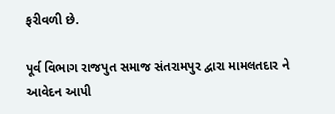ફરીવળી છે.

પૂર્વ વિભાગ રાજપુત સમાજ સંતરામપુર દ્વારા મામલતદાર ને આવેદન આપી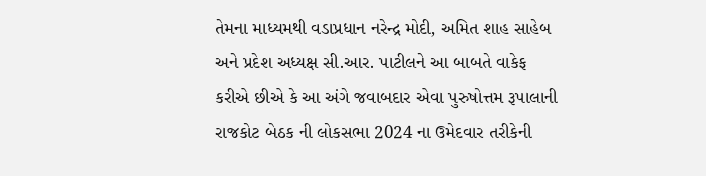તેમના માધ્યમથી વડાપ્રધાન નરેન્દ્ર મોદી, અમિત શાહ સાહેબ અને પ્રદેશ અધ્યક્ષ સી.આર. પાટીલને આ બાબતે વાકેફ કરીએ છીએ કે આ અંગે જવાબદાર એવા પુરુષોત્તમ રૂપાલાની રાજકોટ બેઠક ની લોકસભા 2024 ના ઉમેદવાર તરીકેની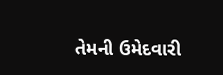તેમની ઉમેદવારી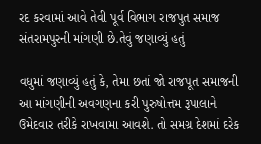રદ કરવામાં આવે તેવી પૂર્વ વિભાગ રાજપુત સમાજ સંતરામપુરની માંગણી છે.તેવું જણાવ્યું હતું

વધુમાં જણાવ્યું હતું કે, તેમા છતાં જો રાજપૂત સમાજની આ માંગણીની અવગણના કરી પુરુષોત્તમ રૂપાલાને ઉમેદવાર તરીકે રાખવામા આવશે. તો સમગ્ર દેશમાં દરેક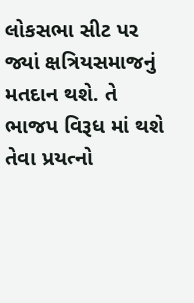લોકસભા સીટ પર જ્યાં ક્ષત્રિયસમાજનું મતદાન થશે. તે ભાજપ વિરૂધ માં થશે તેવા પ્રયત્નો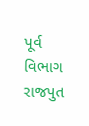પૂર્વ વિભાગ રાજપુત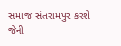સમાજ સંતરામપુર કરશે જેની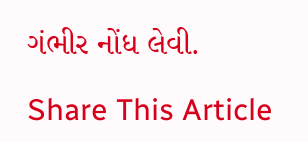ગંભીર નોંધ લેવી.

Share This Article